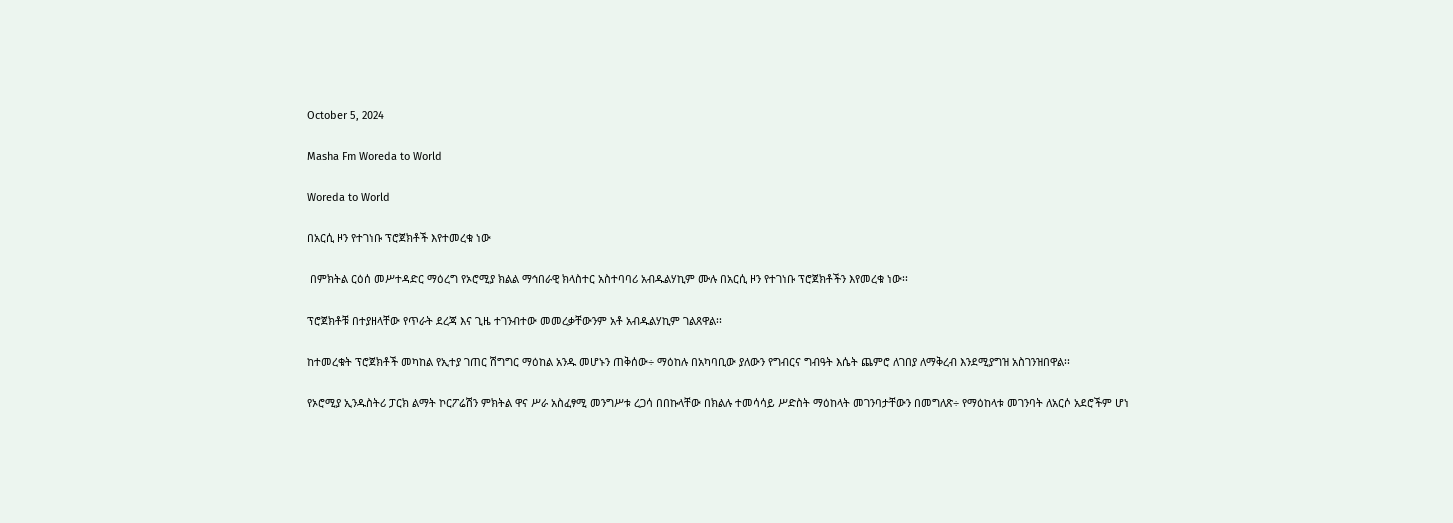October 5, 2024

Masha Fm Woreda to World

Woreda to World

በአርሲ ዞን የተገነቡ ፕሮጀክቶች እየተመረቁ ነው

 በምክትል ርዕሰ መሥተዳድር ማዕረግ የኦሮሚያ ክልል ማኅበራዊ ክላስተር አስተባባሪ አብዱልሃኪም ሙሉ በአርሲ ዞን የተገነቡ ፕሮጀክቶችን እየመረቁ ነው፡፡

ፕሮጀክቶቹ በተያዘላቸው የጥራት ደረጃ እና ጊዜ ተገንብተው መመረቃቸውንም አቶ አብዱልሃኪም ገልጸዋል፡፡

ከተመረቁት ፕሮጀክቶች መካከል የኢተያ ገጠር ሽግግር ማዕከል አንዱ መሆኑን ጠቅሰው÷ ማዕከሉ በአካባቢው ያለውን የግብርና ግብዓት እሴት ጨምሮ ለገበያ ለማቅረብ እንደሚያግዝ አስገንዝበዋል፡፡

የኦሮሚያ ኢንዱስትሪ ፓርክ ልማት ኮርፖሬሽን ምክትል ዋና ሥራ አስፈፃሚ መንግሥቱ ረጋሳ በበኩላቸው በክልሉ ተመሳሳይ ሥድስት ማዕከላት መገንባታቸውን በመግለጽ÷ የማዕከላቱ መገንባት ለአርሶ አደሮችም ሆነ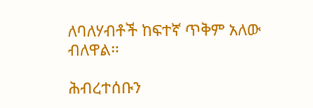ለባለሃብቶች ከፍተኛ ጥቅም አለው ብለዋል፡፡

ሕብረተሰቡን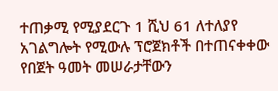ተጠቃሚ የሚያደርጉ 1 ሺህ 61 ለተለያየ አገልግሎት የሚውሉ ፕሮጀክቶች በተጠናቀቀው የበጀት ዓመት መሠራታቸውን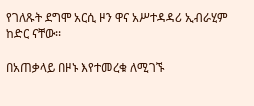የገለጹት ደግሞ አርሲ ዞን ዋና አሥተዳዳሪ ኢብራሂም ከድር ናቸው፡፡

በአጠቃላይ በዞኑ እየተመረቁ ለሚገኙ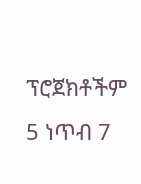ፕሮጀክቶችም 5 ነጥብ 7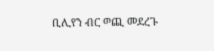ቢሊየን ብር ወጪ መደረጉ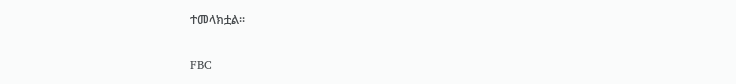ተመላክቷል፡፡

FBC